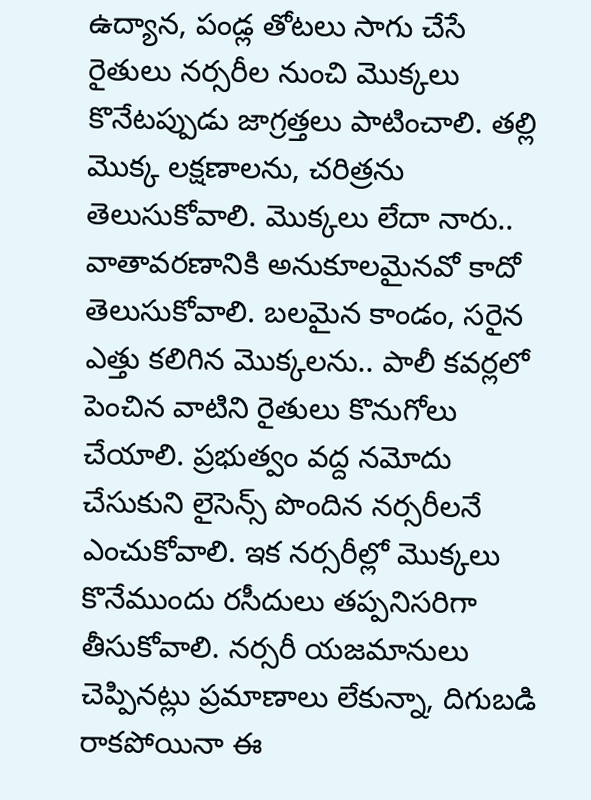ఉద్యాన, పండ్ల తోటలు సాగు చేసే రైతులు నర్సరీల నుంచి మొక్కలు కొనేటప్పుడు జాగ్రత్తలు పాటించాలి. తల్లి మొక్క లక్షణాలను, చరిత్రను తెలుసుకోవాలి. మొక్కలు లేదా నారు.. వాతావరణానికి అనుకూలమైనవో కాదో తెలుసుకోవాలి. బలమైన కాండం, సరైన ఎత్తు కలిగిన మొక్కలను.. పాలీ కవర్లలో పెంచిన వాటిని రైతులు కొనుగోలు చేయాలి. ప్రభుత్వం వద్ద నమోదు చేసుకుని లైసెన్స్ పొందిన నర్సరీలనే ఎంచుకోవాలి. ఇక నర్సరీల్లో మొక్కలు కొనేముందు రసీదులు తప్పనిసరిగా తీసుకోవాలి. నర్సరీ యజమానులు చెప్పినట్లు ప్రమాణాలు లేకున్నా, దిగుబడి రాకపోయినా ఈ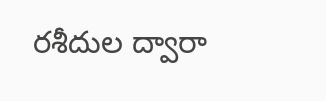రశీదుల ద్వారా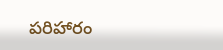పరిహారం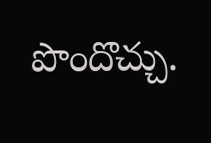పొందొచ్చు.